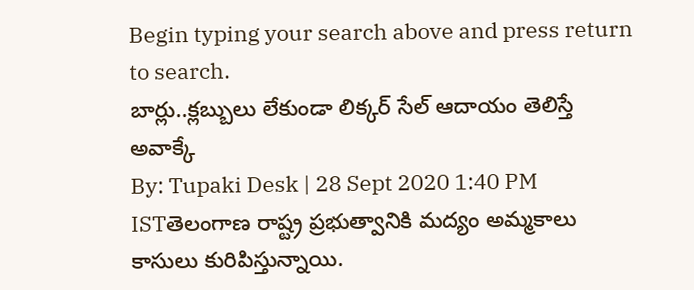Begin typing your search above and press return to search.
బార్లు..క్లబ్బులు లేకుండా లిక్కర్ సేల్ ఆదాయం తెలిస్తే అవాక్కే
By: Tupaki Desk | 28 Sept 2020 1:40 PM ISTతెలంగాణ రాష్ట్ర ప్రభుత్వానికి మద్యం అమ్మకాలు కాసులు కురిపిస్తున్నాయి.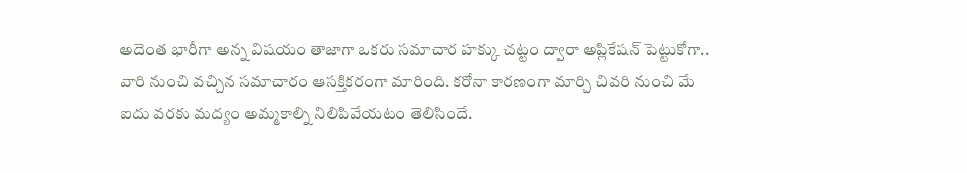అదెంత భారీగా అన్న విషయం తాజాగా ఒకరు సమాచార హక్కు చట్టం ద్వారా అప్లికేషన్ పెట్టుకోగా.. వారి నుంచి వచ్చిన సమాచారం ఆసక్తికరంగా మారింది. కరోనా కారణంగా మార్చి చివరి నుంచి మే ఐదు వరకు మద్యం అమ్మకాల్ని నిలిపివేయటం తెలిసిందే.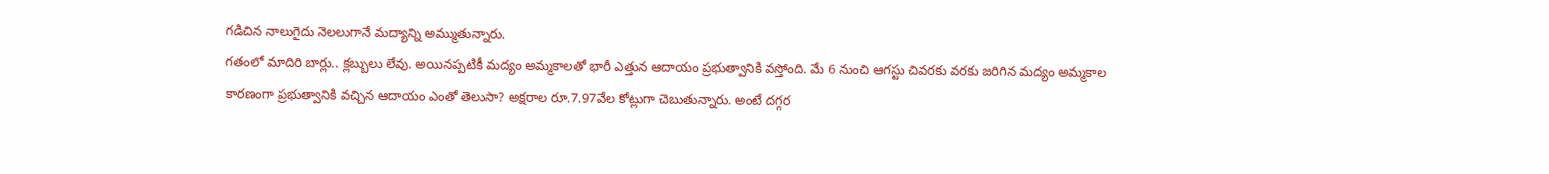గడిచిన నాలుగైదు నెలలుగానే మద్యాన్ని అమ్ముతున్నారు.
గతంలో మాదిరి బార్లు.. క్లబ్బులు లేవు. అయినప్పటికీ మద్యం అమ్మకాలతో భారీ ఎత్తున ఆదాయం ప్రభుత్వానికి వస్తోంది. మే 6 నుంచి ఆగస్టు చివరకు వరకు జరిగిన మద్యం అమ్మకాల కారణంగా ప్రభుత్వానికి వచ్చిన ఆదాయం ఎంతో తెలుసా? అక్షరాల రూ.7.97వేల కోట్లుగా చెబుతున్నారు. అంటే దగ్గర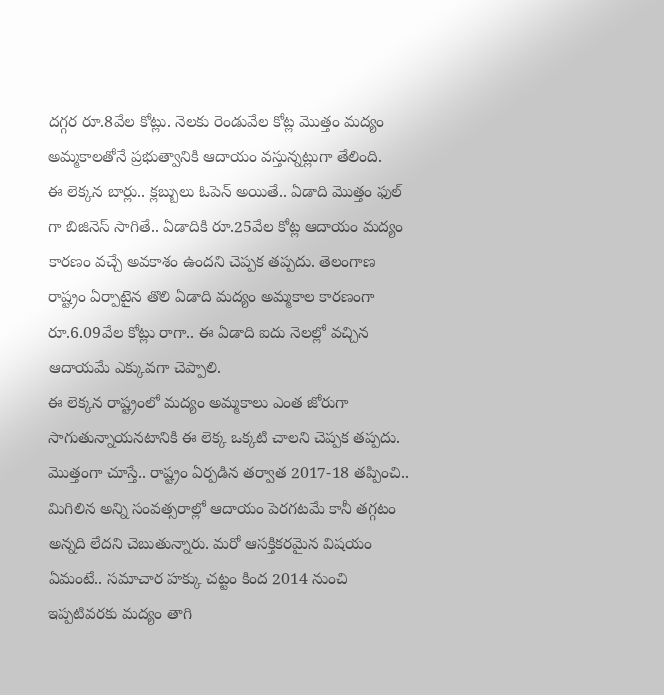దగ్గర రూ.8వేల కోట్లు. నెలకు రెండువేల కోట్ల మొత్తం మద్యం అమ్మకాలతోనే ప్రభుత్వానికి ఆదాయం వస్తున్నట్లుగా తేలింది.
ఈ లెక్కన బార్లు.. క్లబ్బులు ఓపెన్ అయితే.. ఏడాది మొత్తం ఫుల్ గా బిజినెస్ సాగితే.. ఏడాదికి రూ.25వేల కోట్ల ఆదాయం మద్యం కారణం వచ్చే అవకాశం ఉందని చెప్పక తప్పదు. తెలంగాణ రాష్ట్రం ఏర్పాటైన తొలి ఏడాది మద్యం అమ్మకాల కారణంగా రూ.6.09వేల కోట్లు రాగా.. ఈ ఏడాది ఐదు నెలల్లో వచ్చిన ఆదాయమే ఎక్కువగా చెప్పాలి.
ఈ లెక్కన రాష్ట్రంలో మద్యం అమ్మకాలు ఎంత జోరుగా సాగుతున్నాయనటానికి ఈ లెక్క ఒక్కటి చాలని చెప్పక తప్పదు. మొత్తంగా చూస్తే.. రాష్ట్రం ఏర్పడిన తర్వాత 2017-18 తప్పించి.. మిగిలిన అన్ని సంవత్సరాల్లో ఆదాయం పెరగటమే కానీ తగ్గటం అన్నది లేదని చెబుతున్నారు. మరో ఆసక్తికరమైన విషయం ఏమంటే.. సమాచార హక్కు చట్టం కింద 2014 నుంచి ఇప్పటివరకు మద్యం తాగి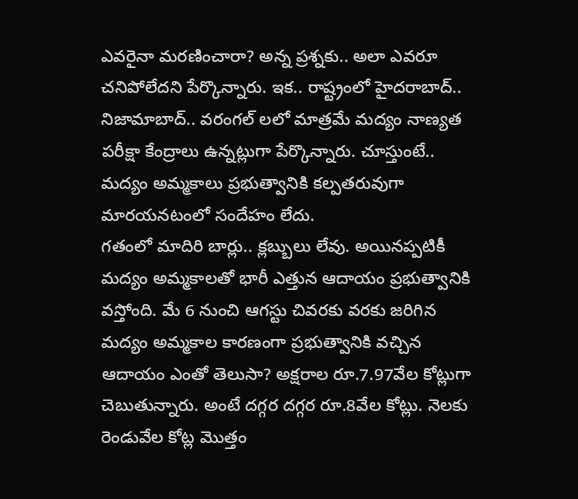ఎవరైనా మరణించారా? అన్న ప్రశ్నకు.. అలా ఎవరూ చనిపోలేదని పేర్కొన్నారు. ఇక.. రాష్ట్రంలో హైదరాబాద్.. నిజామాబాద్.. వరంగల్ లలో మాత్రమే మద్యం నాణ్యత పరీక్షా కేంద్రాలు ఉన్నట్లుగా పేర్కొన్నారు. చూస్తుంటే.. మద్యం అమ్మకాలు ప్రభుత్వానికి కల్పతరువుగా మారయనటంలో సందేహం లేదు.
గతంలో మాదిరి బార్లు.. క్లబ్బులు లేవు. అయినప్పటికీ మద్యం అమ్మకాలతో భారీ ఎత్తున ఆదాయం ప్రభుత్వానికి వస్తోంది. మే 6 నుంచి ఆగస్టు చివరకు వరకు జరిగిన మద్యం అమ్మకాల కారణంగా ప్రభుత్వానికి వచ్చిన ఆదాయం ఎంతో తెలుసా? అక్షరాల రూ.7.97వేల కోట్లుగా చెబుతున్నారు. అంటే దగ్గర దగ్గర రూ.8వేల కోట్లు. నెలకు రెండువేల కోట్ల మొత్తం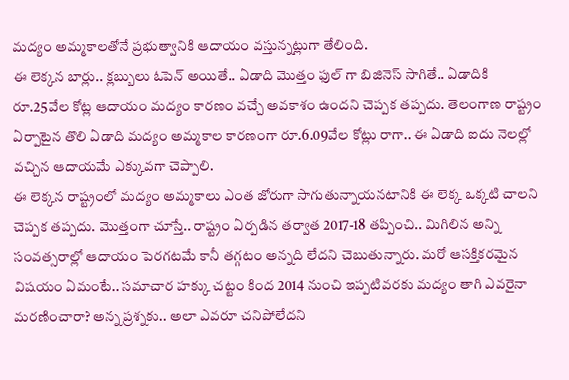మద్యం అమ్మకాలతోనే ప్రభుత్వానికి ఆదాయం వస్తున్నట్లుగా తేలింది.
ఈ లెక్కన బార్లు.. క్లబ్బులు ఓపెన్ అయితే.. ఏడాది మొత్తం ఫుల్ గా బిజినెస్ సాగితే.. ఏడాదికి రూ.25వేల కోట్ల ఆదాయం మద్యం కారణం వచ్చే అవకాశం ఉందని చెప్పక తప్పదు. తెలంగాణ రాష్ట్రం ఏర్పాటైన తొలి ఏడాది మద్యం అమ్మకాల కారణంగా రూ.6.09వేల కోట్లు రాగా.. ఈ ఏడాది ఐదు నెలల్లో వచ్చిన ఆదాయమే ఎక్కువగా చెప్పాలి.
ఈ లెక్కన రాష్ట్రంలో మద్యం అమ్మకాలు ఎంత జోరుగా సాగుతున్నాయనటానికి ఈ లెక్క ఒక్కటి చాలని చెప్పక తప్పదు. మొత్తంగా చూస్తే.. రాష్ట్రం ఏర్పడిన తర్వాత 2017-18 తప్పించి.. మిగిలిన అన్ని సంవత్సరాల్లో ఆదాయం పెరగటమే కానీ తగ్గటం అన్నది లేదని చెబుతున్నారు. మరో ఆసక్తికరమైన విషయం ఏమంటే.. సమాచార హక్కు చట్టం కింద 2014 నుంచి ఇప్పటివరకు మద్యం తాగి ఎవరైనా మరణించారా? అన్న ప్రశ్నకు.. అలా ఎవరూ చనిపోలేదని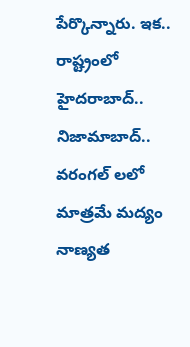పేర్కొన్నారు. ఇక.. రాష్ట్రంలో హైదరాబాద్.. నిజామాబాద్.. వరంగల్ లలో మాత్రమే మద్యం నాణ్యత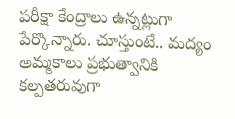పరీక్షా కేంద్రాలు ఉన్నట్లుగా పేర్కొన్నారు. చూస్తుంటే.. మద్యం అమ్మకాలు ప్రభుత్వానికి కల్పతరువుగా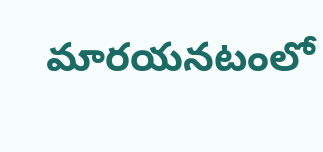మారయనటంలో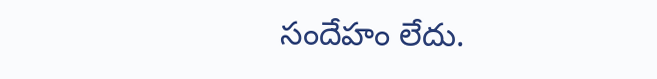సందేహం లేదు.